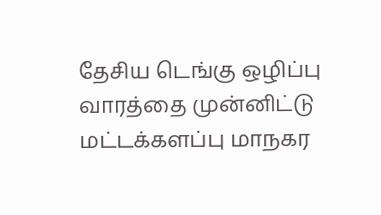தேசிய டெங்கு ஒழிப்பு வாரத்தை முன்னிட்டு மட்டக்களப்பு மாநகர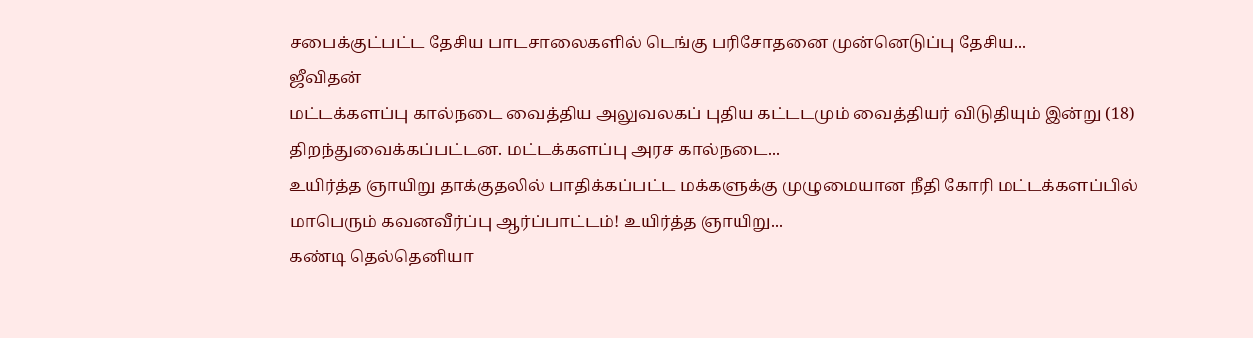சபைக்குட்பட்ட தேசிய பாடசாலைகளில் டெங்கு பரிசோதனை முன்னெடுப்பு தேசிய...
ஜீவிதன்
மட்டக்களப்பு கால்நடை வைத்திய அலுவலகப் புதிய கட்டடமும் வைத்தியர் விடுதியும் இன்று (18) திறந்துவைக்கப்பட்டன. மட்டக்களப்பு அரச கால்நடை...
உயிர்த்த ஞாயிறு தாக்குதலில் பாதிக்கப்பட்ட மக்களுக்கு முழுமையான நீதி கோரி மட்டக்களப்பில் மாபெரும் கவனவீர்ப்பு ஆர்ப்பாட்டம்! உயிர்த்த ஞாயிறு...
கண்டி தெல்தெனியா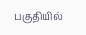பகுதியில்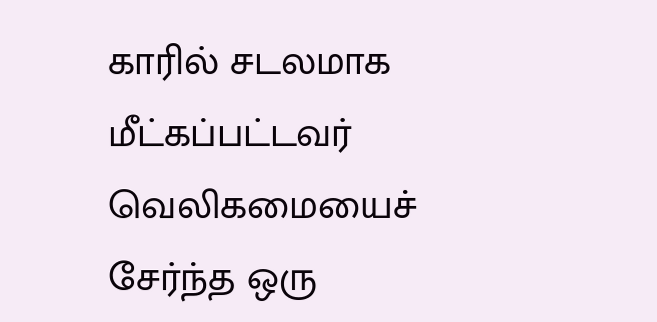காரில் சடலமாக மீட்கப்பட்டவர் வெலிகமையைச் சேர்ந்த ஒரு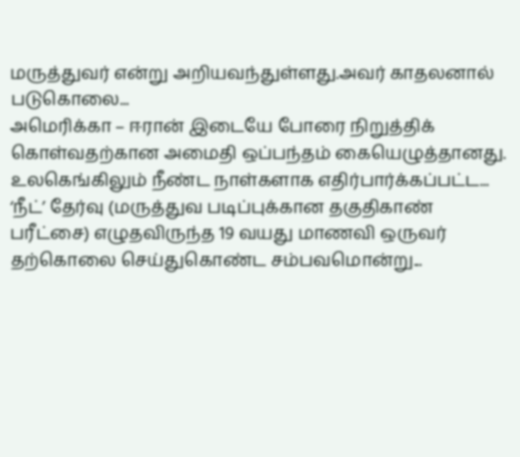மருத்துவர் என்று அறியவந்துள்ளது.அவர் காதலனால் படுகொலை...
அமெரிக்கா – ஈரான் இடையே போரை நிறுத்திக் கொள்வதற்கான அமைதி ஒப்பந்தம் கையெழுத்தானது. உலகெங்கிலும் நீண்ட நாள்களாக எதிர்பார்க்கப்பட்ட...
‘நீட்’ தேர்வு (மருத்துவ படிப்புக்கான தகுதிகாண் பரீட்சை) எழுதவிருந்த 19 வயது மாணவி ஒருவர் தற்கொலை செய்துகொண்ட சம்பவமொன்று...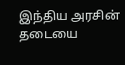இந்திய அரசின் தடையை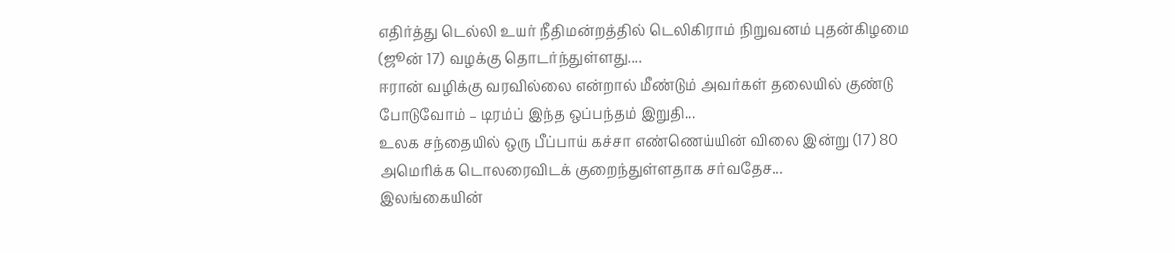எதிர்த்து டெல்லி உயர் நீதிமன்றத்தில் டெலிகிராம் நிறுவனம் புதன்கிழமை (ஜூன் 17) வழக்கு தொடர்ந்துள்ளது....
ஈரான் வழிக்கு வரவில்லை என்றால் மீண்டும் அவர்கள் தலையில் குண்டு போடுவோம் – டிரம்ப் இந்த ஒப்பந்தம் இறுதி...
உலக சந்தையில் ஒரு பீப்பாய் கச்சா எண்ணெய்யின் விலை இன்று (17) 80 அமெரிக்க டொலரைவிடக் குறைந்துள்ளதாக சர்வதேச...
இலங்கையின்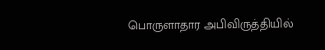பொருளாதார அபிவிருத்தியில்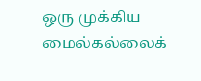ஒரு முக்கிய மைல்கல்லைக்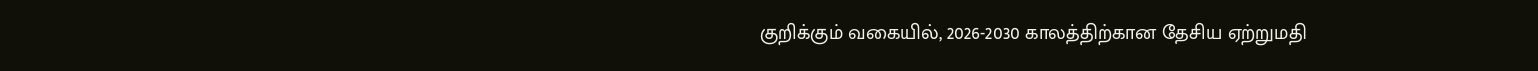குறிக்கும் வகையில், 2026-2030 காலத்திற்கான தேசிய ஏற்றுமதி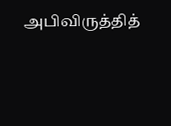அபிவிருத்தித்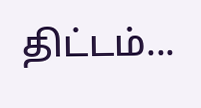திட்டம்...